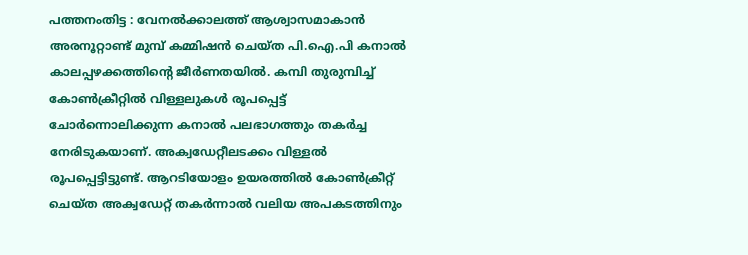പത്തനംതിട്ട : വേനൽക്കാലത്ത് ആശ്വാസമാകാൻ അരനൂറ്റാണ്ട് മുമ്പ് കമ്മിഷൻ ചെയ്ത പി.ഐ.പി കനാൽ കാലപ്പഴക്കത്തിന്റെ ജീർണതയിൽ. കമ്പി തുരുമ്പിച്ച് കോൺക്രീറ്റിൽ വിള്ളലുകൾ രൂപപ്പെട്ട് ചോർന്നൊലിക്കുന്ന കനാൽ പലഭാഗത്തും തകർച്ച നേരിടുകയാണ്. അക്വഡേറ്റീലടക്കം വിള്ളൽ രൂപപ്പെട്ടിട്ടുണ്ട്. ആറടിയോളം ഉയരത്തിൽ കോൺക്രീറ്റ് ചെയ്ത അക്വഡേറ്റ് തകർന്നാൽ വലിയ അപകടത്തിനും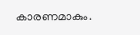കാരണമാകും.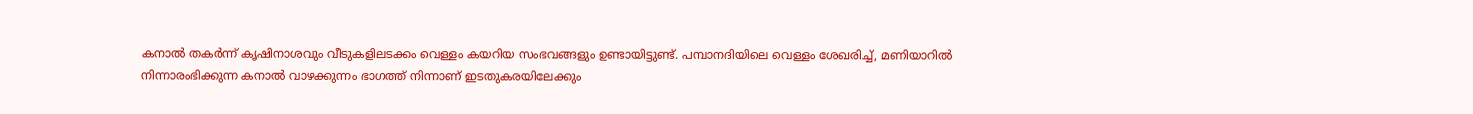കനാൽ തകർന്ന് കൃഷിനാശവും വീടുകളിലടക്കം വെള്ളം കയറിയ സംഭവങ്ങളും ഉണ്ടായിട്ടുണ്ട്. പമ്പാനദിയിലെ വെള്ളം ശേഖരിച്ച്, മണിയാറിൽ നിന്നാരംഭിക്കുന്ന കനാൽ വാഴക്കുന്നം ഭാഗത്ത് നിന്നാണ് ഇടതുകരയിലേക്കും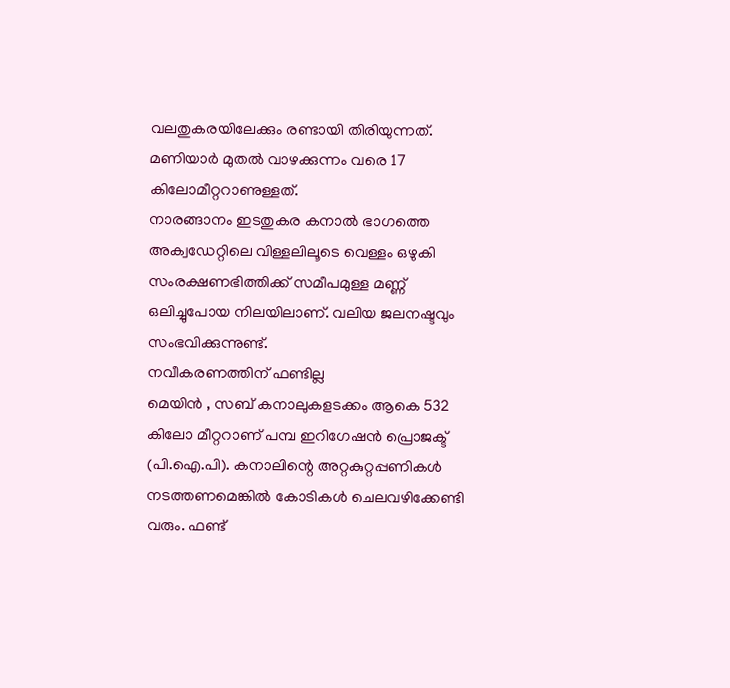വലതുകരയിലേക്കും രണ്ടായി തിരിയുന്നത്. മണിയാർ മുതൽ വാഴക്കുന്നം വരെ 17 കിലോമീറ്ററാണുള്ളത്.
നാരങ്ങാനം ഇടതുകര കനാൽ ഭാഗത്തെ അക്വഡേറ്റിലെ വിള്ളലിലൂടെ വെള്ളം ഒഴുകി സംരക്ഷണഭിത്തിക്ക് സമീപമുള്ള മണ്ണ് ഒലിച്ചുപോയ നിലയിലാണ്. വലിയ ജലനഷ്ടവും സംഭവിക്കുന്നുണ്ട്.
നവീകരണത്തിന് ഫണ്ടില്ല
മെയിൻ , സബ് കനാലുകളടക്കം ആകെ 532 കിലോ മീറ്ററാണ് പമ്പ ഇറിഗേഷൻ പ്രൊജക്ട് (പി.ഐ.പി). കനാലിന്റെ അറ്റകുറ്റപ്പണികൾ നടത്തണമെങ്കിൽ കോടികൾ ചെലവഴിക്കേണ്ടി വരും. ഫണ്ട്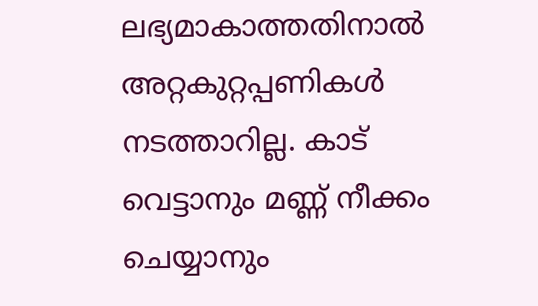ലഭ്യമാകാത്തതിനാൽ അറ്റകുറ്റപ്പണികൾ നടത്താറില്ല. കാട് വെട്ടാനും മണ്ണ് നീക്കം ചെയ്യാനും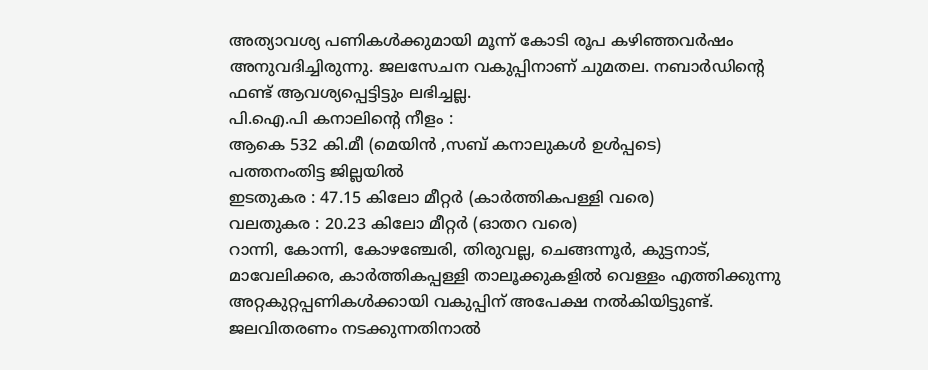അത്യാവശ്യ പണികൾക്കുമായി മൂന്ന് കോടി രൂപ കഴിഞ്ഞവർഷം അനുവദിച്ചിരുന്നു. ജലസേചന വകുപ്പിനാണ് ചുമതല. നബാർഡിന്റെ ഫണ്ട് ആവശ്യപ്പെട്ടിട്ടും ലഭിച്ചല്ല.
പി.ഐ.പി കനാലിന്റെ നീളം :
ആകെ 532 കി.മീ (മെയിൻ ,സബ് കനാലുകൾ ഉൾപ്പടെ)
പത്തനംതിട്ട ജില്ലയിൽ
ഇടതുകര : 47.15 കിലോ മീറ്റർ (കാർത്തികപള്ളി വരെ)
വലതുകര : 20.23 കിലോ മീറ്റർ (ഓതറ വരെ)
റാന്നി, കോന്നി, കോഴഞ്ചേരി, തിരുവല്ല, ചെങ്ങന്നൂർ, കുട്ടനാട്, മാവേലിക്കര, കാർത്തികപ്പള്ളി താലൂക്കുകളിൽ വെള്ളം എത്തിക്കുന്നു
അറ്റകുറ്റപ്പണികൾക്കായി വകുപ്പിന് അപേക്ഷ നൽകിയിട്ടുണ്ട്. ജലവിതരണം നടക്കുന്നതിനാൽ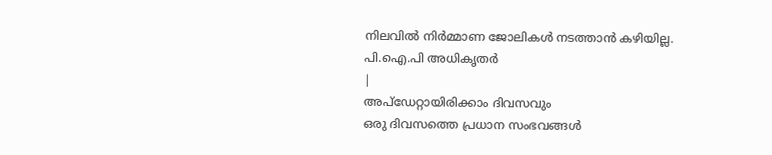നിലവിൽ നിർമ്മാണ ജോലികൾ നടത്താൻ കഴിയില്ല.
പി.ഐ.പി അധികൃതർ
|
അപ്ഡേറ്റായിരിക്കാം ദിവസവും
ഒരു ദിവസത്തെ പ്രധാന സംഭവങ്ങൾ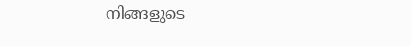നിങ്ങളുടെ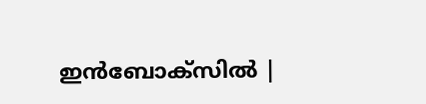ഇൻബോക്സിൽ |